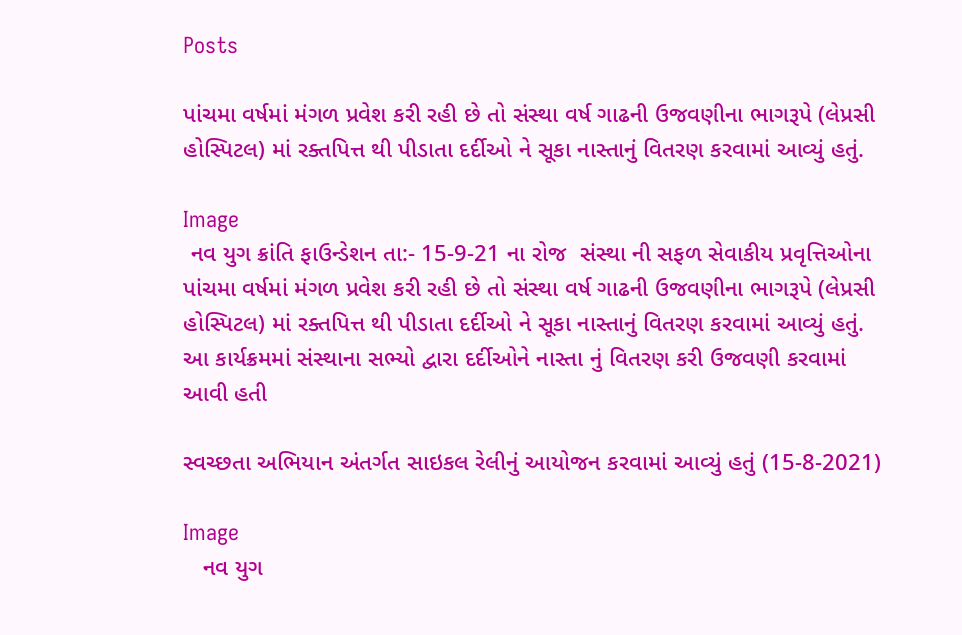Posts

પાંચમા વર્ષમાં મંગળ પ્રવેશ કરી રહી છે તો સંસ્થા વર્ષ ગાઢની ઉજવણીના ભાગરૂપે (લેપ્રસી હોસ્પિટલ) માં રક્તપિત્ત થી પીડાતા દર્દીઓ ને સૂકા નાસ્તાનું વિતરણ કરવામાં આવ્યું હતું.

Image
 નવ યુગ ક્રાંતિ ફાઉન્ડેશન તા:- 15-9-21 ના રોજ  સંસ્થા ની સફળ સેવાકીય પ્રવૃત્તિઓના પાંચમા વર્ષમાં મંગળ પ્રવેશ કરી રહી છે તો સંસ્થા વર્ષ ગાઢની ઉજવણીના ભાગરૂપે (લેપ્રસી હોસ્પિટલ) માં રક્તપિત્ત થી પીડાતા દર્દીઓ ને સૂકા નાસ્તાનું વિતરણ કરવામાં આવ્યું હતું. આ કાર્યક્રમમાં સંસ્થાના સભ્યો દ્વારા દર્દીઓને નાસ્તા નું વિતરણ કરી ઉજવણી કરવામાં આવી હતી

સ્વચ્છતા અભિયાન અંતર્ગત સાઇકલ રેલીનું આયોજન કરવામાં આવ્યું હતું (15-8-2021)

Image
   નવ યુગ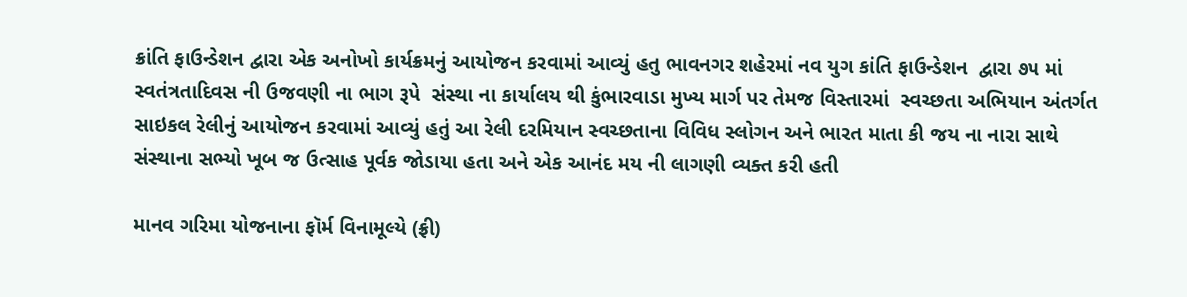ક્રાંતિ ફાઉન્ડેશન દ્વારા એક અનોખો કાર્યક્રમનું આયોજન કરવામાં આવ્યું હતુ ભાવનગર શહેરમાં નવ યુગ કાંતિ ફાઉન્ડેશન  દ્વારા ૭૫ માં  સ્વતંત્રતાદિવસ ની ઉજવણી ના ભાગ રૂપે  સંસ્થા ના કાર્યાલય થી કુંભારવાડા મુખ્ય માર્ગ પર તેમજ વિસ્તારમાં  સ્વચ્છતા અભિયાન અંતર્ગત સાઇકલ રેલીનું આયોજન કરવામાં આવ્યું હતું આ રેલી દરમિયાન સ્વચ્છતાના વિવિધ સ્લોગન અને ભારત માતા કી જય ના નારા સાથે સંસ્થાના સભ્યો ખૂબ જ ઉત્સાહ પૂર્વક જોડાયા હતા અને એક આનંદ મય ની લાગણી વ્યક્ત કરી હતી

માનવ ગરિમા યોજનાના ફૉર્મ વિનામૂલ્યે (ફ્રી)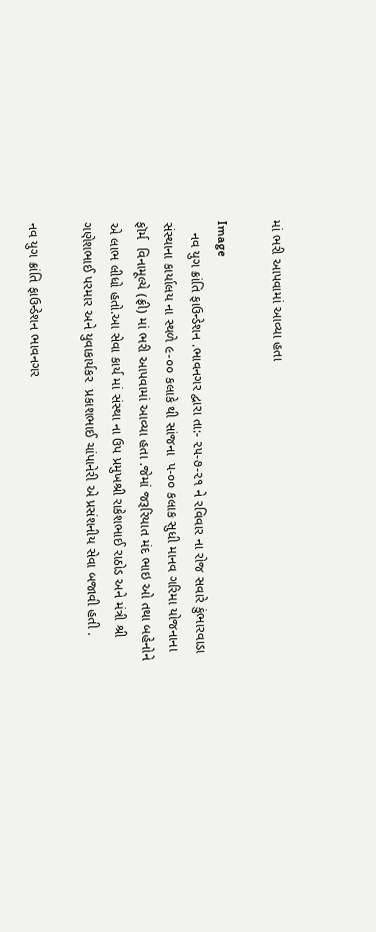માં ભરી આપવામાં આવ્યા હતા

Image
   નવ યુગ ક્રાંતિ ફાઉન્ડેશન .ભાવનગર દ્વારા તા:- ૨૫-૭-૨૧ ને રવિવાર ના રોજ સવારે કુંભારવાડા સંસ્થાના કાર્યાલય ના સ્થળે ૯-૦૦ કલાકે થી સાંજના  ૫-૦૦ કલાક સુધી માનવ ગરિમા યોજનાના ફૉર્મ  વિનામૂલ્યે (ફ્રી) માં ભરી આપવામાં આવ્યા હતા .જેમાં જરૂરિયાત મંદ ભાઇ ઓ તથા બહેનોને એ લાભ લીધો હતો.આ સેવા કાર્ય માં સંસ્થા ના ઉપ પ્રમુખશ્રી રાકેશભાઈ રાઠોડ અને મંત્રી શ્રી ગણેશભાઈ પરમાર અને યુવાકાર્યકર  પ્રકાશભાઈ ચાંપાનેરી એ પ્રસંશનીય સેવા બજાવી હતી .

નવ યુગ ક્રાંતિ ફાઉન્ડેશન ભાવનગર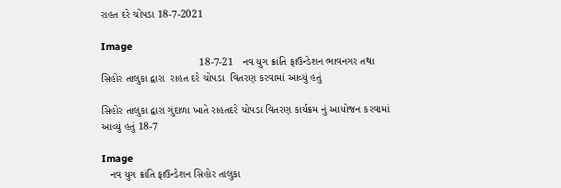રાહત દરે ચોપડા 18-7-2021

Image
                                 18-7-21   નવ યુગ ક્રાંતિ ફાઉન્ડેશન ભાવનગર તથા સિહોર તાલુકા દ્વારા  રાહત દરે ચોપડા  વિતરણ કરવામાં આવ્યું હતું

સિહોર તાલુકા દ્વારા ગુંદાળા ખાતે રાહતદરે ચોપડા વિતરણ કાર્યક્રમ નું આયોજન કરવામાં આવ્યું હતું 18-7

Image
   નવ યુગ ક્રાંતિ ફાઉન્ડેશન સિહોર તાલુકા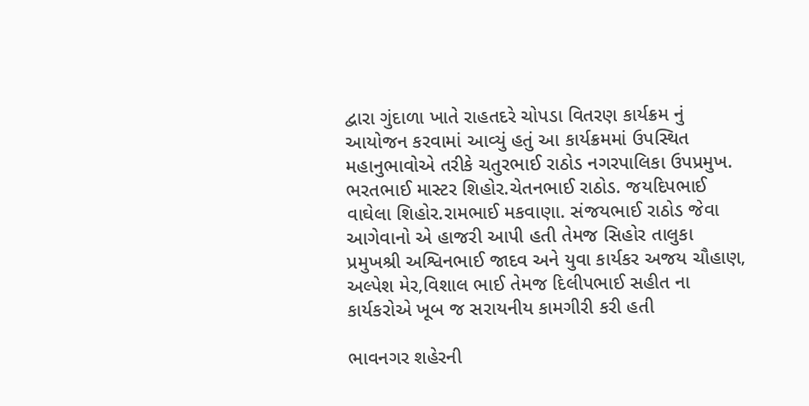દ્વારા ગુંદાળા ખાતે રાહતદરે ચોપડા વિતરણ કાર્યક્રમ નું આયોજન કરવામાં આવ્યું હતું આ કાર્યક્રમમાં ઉપસ્થિત મહાનુભાવોએ તરીકે ચતુરભાઈ રાઠોડ નગરપાલિકા ઉપપ્રમુખ. ભરતભાઈ માસ્ટર શિહોર.ચેતનભાઈ રાઠોડ. જયદિપભાઈ વાઘેલા શિહોર.રામભાઈ મકવાણા. સંજયભાઈ રાઠોડ જેવા આગેવાનો એ હાજરી આપી હતી તેમજ સિહોર તાલુકા પ્રમુખશ્રી અશ્વિનભાઈ જાદવ અને યુવા કાર્યકર અજય ચૌહાણ, અલ્પેશ મેર,વિશાલ ભાઈ તેમજ દિલીપભાઈ સહીત ના કાર્યકરોએ ખૂબ જ સરાયનીય કામગીરી કરી હતી

ભાવનગર શહેરની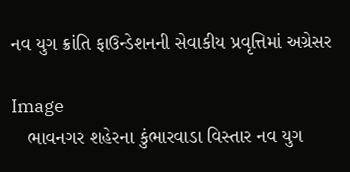નવ યુગ ક્રાંતિ ફાઉન્ડેશનની સેવાકીય પ્રવૃત્તિમાં અગ્રેસર

Image
   ભાવનગર શહેરના કુંભારવાડા વિસ્તાર નવ યુગ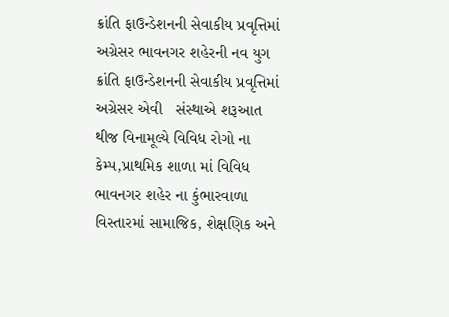ક્રાંતિ ફાઉન્ડેશનની સેવાકીય પ્રવૃત્તિમાં અગ્રેસર ભાવનગર શહેરની નવ યુગ ક્રાંતિ ફાઉન્ડેશનની સેવાકીય પ્રવૃત્તિમાં અગ્રેસર એવી   સંસ્થાએ શરૂઆત થીજ વિનામૂલ્યે વિવિધ રોગો ના કેમ્પ,પ્રાથમિક શાળા માં વિવિધ ભાવનગર શહેર ના કુંભારવાળા વિસ્તારમાં સામાજિક, શેક્ષણિક અને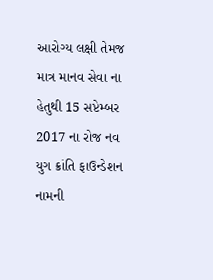આરોગ્ય લક્ષી તેમજ માત્ર માનવ સેવા ના હેતુથી 15 સપ્ટેમ્બર 2017 ના રોજ નવ યુગ ક્રાંતિ ફાઉન્ડેશન નામની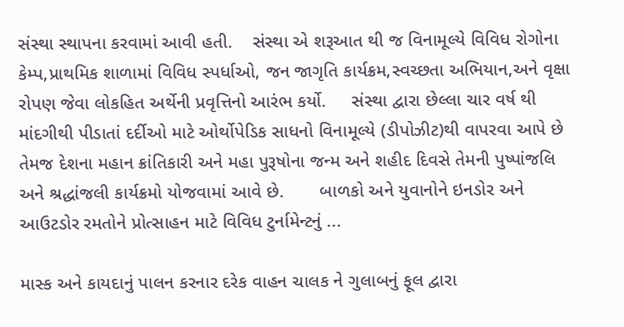સંસ્થા સ્થાપના કરવામાં આવી હતી.    સંસ્થા એ શરૂઆત થી જ વિનામૂલ્યે વિવિધ રોગોના કેમ્પ,પ્રાથમિક શાળામાં વિવિધ સ્પર્ધાઓ, જન જાગૃતિ કાર્યક્રમ,સ્વચ્છતા અભિયાન,અને વૃક્ષા રોપણ જેવા લોકહિત અર્થેની પ્રવૃત્તિનો આરંભ કર્યો.     સંસ્થા દ્વારા છેલ્લા ચાર વર્ષ થી માંદગીથી પીડાતાં દર્દીઓ માટે ઓર્થોપેડિક સાધનો વિનામૂલ્યે (ડીપોઝીટ)થી વાપરવા આપે છે તેમજ દેશના મહાન ક્રાંતિકારી અને મહા પુરૂષોના જન્મ અને શહીદ દિવસે તેમની પુષ્પાંજલિ અને શ્રદ્ધાંજલી કાર્યક્રમો યોજવામાં આવે છે.       બાળકો અને યુવાનોને ઇનડોર અને આઉટડોર રમતોને પ્રોત્સાહન માટે વિવિધ ટુર્નામેન્ટનું ...

માસ્ક અને કાયદાનું પાલન કરનાર દરેક વાહન ચાલક ને ગુલાબનું ફૂલ દ્વારા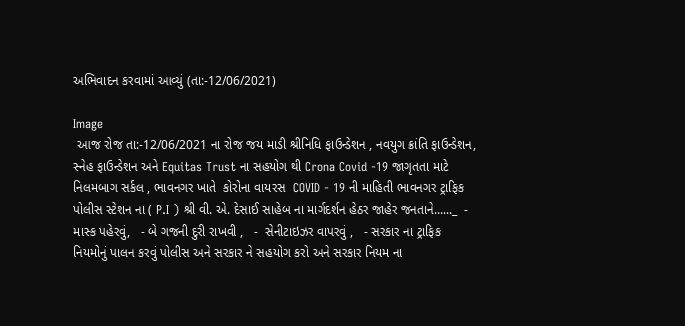અભિવાદન કરવામાં આવ્યું (તા:-12/06/2021)

Image
 આજ રોજ તા:-12/06/2021 ના રોજ જય માડી શ્રીનિધિ ફાઉન્ડેશન , નવયુગ ક્રાંતિ ફાઉન્ડેશન, સ્નેહ ફાઉન્ડેશન અને Equitas Trust ના સહયોગ થી Crona Covid -19 જાગૃતતા માટે  નિલમબાગ સર્કલ , ભાવનગર ખાતે  કોરોના વાયરસ  COVID - 19 ની માહિતી ભાવનગર ટ્રાફિક પોલીસ સ્ટેશન ના ( P.I ) શ્રી વી. એ. દેસાઈ સાહેબ ના માર્ગદર્શન હેઠર જાહેર જનતાને......_  - માસ્ક પહેરવું,   - બે ગજની દુરી રાખવી ,   -  સેનીટાઇઝર વાપરવું ,   - સરકાર ના ટ્રાફિક નિયમોનું પાલન કરવું પોલીસ અને સરકાર ને સહયોગ કરો અને સરકાર નિયમ ના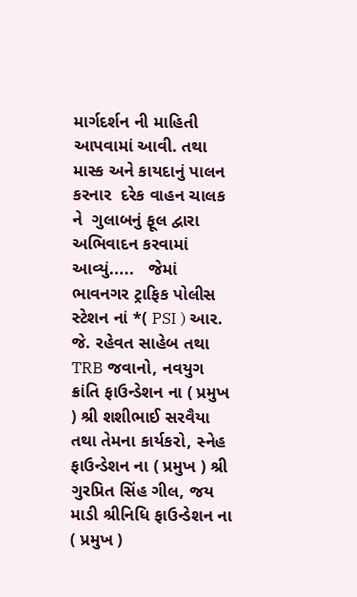માર્ગદર્શન ની માહિતી આપવામાં આવી. તથા માસ્ક અને કાયદાનું પાલન કરનાર  દરેક વાહન ચાલક ને  ગુલાબનું ફૂલ દ્વારા અભિવાદન કરવામાં આવ્યું.....   જેમાં ભાવનગર ટ્રાફિક પોલીસ સ્ટેશન નાં *( PSI ) આર. જે. રહેવત સાહેબ તથા TRB જવાનો, નવયુગ ક્રાંતિ ફાઉન્ડેશન ના ( પ્રમુખ ) શ્રી શશીભાઈ સરવૈયા તથા તેમના કાર્યકરો, સ્નેહ ફાઉન્ડેશન ના ( પ્રમુખ ) શ્રી ગુરપ્રિત સિંહ ગીલ, જય માડી શ્રીનિધિ ફાઉન્ડેશન ના ( પ્રમુખ )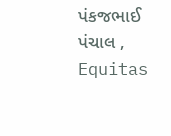પંકજભાઈ પંચાલ ,  Equitas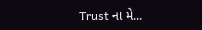Trust ના મે...